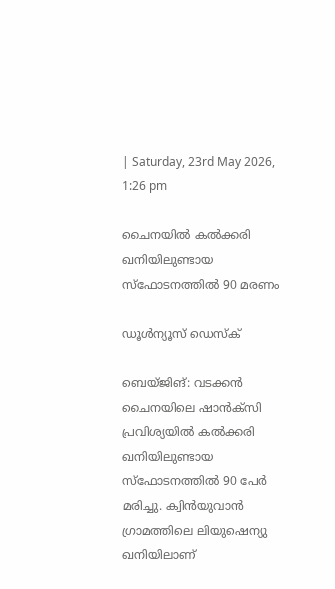| Saturday, 23rd May 2026, 1:26 pm

ചൈനയില്‍ കല്‍ക്കരി ഖനിയിലുണ്ടായ സ്‌ഫോടനത്തില്‍ 90 മരണം

ഡൂള്‍ന്യൂസ് ഡെസ്‌ക്

ബെയ്ജിങ്: വടക്കന്‍ ചൈനയിലെ ഷാന്‍ക്‌സി പ്രവിശ്യയില്‍ കല്‍ക്കരി ഖനിയിലുണ്ടായ സ്‌ഫോടനത്തില്‍ 90 പേര്‍ മരിച്ചു. ക്വിന്‍യുവാന്‍ ഗ്രാമത്തിലെ ലിയുഷെന്യു ഖനിയിലാണ്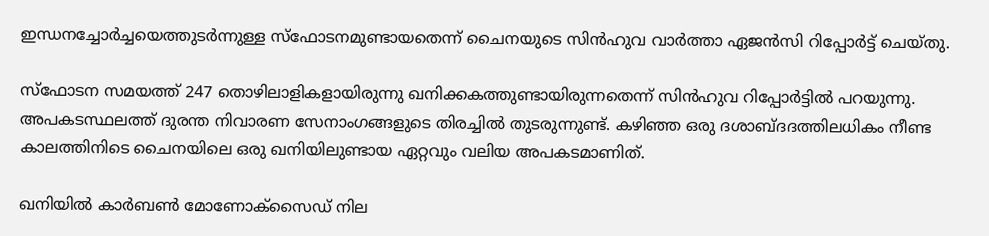ഇന്ധനച്ചോര്‍ച്ചയെത്തുടര്‍ന്നുള്ള സ്‌ഫോടനമുണ്ടായതെന്ന് ചൈനയുടെ സിന്‍ഹുവ വാര്‍ത്താ ഏജന്‍സി റിപ്പോര്‍ട്ട് ചെയ്തു.

സ്‌ഫോടന സമയത്ത് 247 തൊഴിലാളികളായിരുന്നു ഖനിക്കകത്തുണ്ടായിരുന്നതെന്ന് സിന്‍ഹുവ റിപ്പോര്‍ട്ടില്‍ പറയുന്നു. അപകടസ്ഥലത്ത് ദുരന്ത നിവാരണ സേനാംഗങ്ങളുടെ തിരച്ചില്‍ തുടരുന്നുണ്ട്. കഴിഞ്ഞ ഒരു ദശാബ്ദദത്തിലധികം നീണ്ട കാലത്തിനിടെ ചൈനയിലെ ഒരു ഖനിയിലുണ്ടായ ഏറ്റവും വലിയ അപകടമാണിത്.

ഖനിയില്‍ കാര്‍ബണ്‍ മോണോക്‌സൈഡ് നില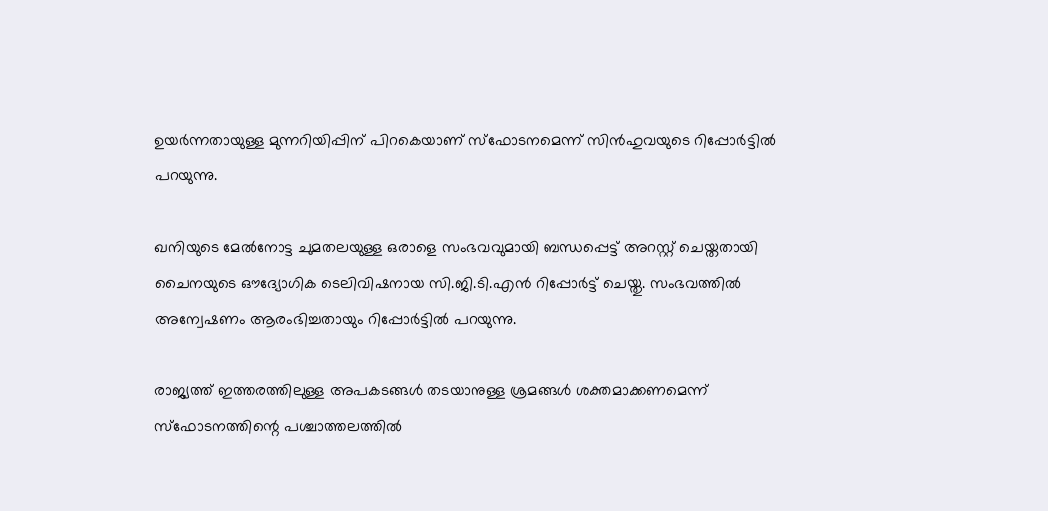ഉയര്‍ന്നതായുള്ള മുന്നറിയിപ്പിന് പിറകെയാണ് സ്‌ഫോടനമെന്ന് സിന്‍ഹുവയുടെ റിപ്പോര്‍ട്ടില്‍ പറയുന്നു.

ഖനിയുടെ മേല്‍നോട്ട ചുമതലയുള്ള ഒരാളെ സംഭവവുമായി ബന്ധപ്പെട്ട് അറസ്റ്റ് ചെയ്തതായി ചൈനയുടെ ഔദ്യോഗിക ടെലിവിഷനായ സി.ജി.ടി.എന്‍ റിപ്പോര്‍ട്ട് ചെയ്തു. സംഭവത്തില്‍ അന്വേഷണം ആരംഭിച്ചതായും റിപ്പോര്‍ട്ടില്‍ പറയുന്നു.

രാജ്യത്ത് ഇത്തരത്തിലുള്ള അപകടങ്ങള്‍ തടയാനുള്ള ശ്രമങ്ങള്‍ ശക്തമാക്കണമെന്ന് സ്‌ഫോടനത്തിന്റെ പശ്ചാത്തലത്തില്‍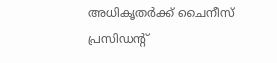അധികൃതര്‍ക്ക് ചൈനീസ് പ്രസിഡന്റ്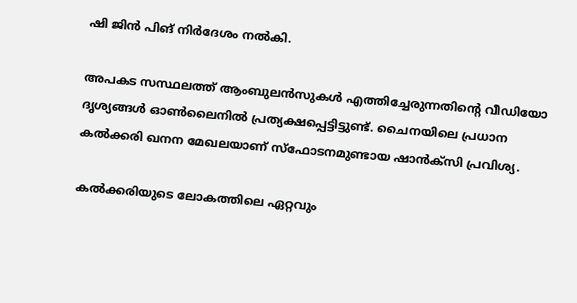ഷി ജിന്‍ പിങ് നിര്‍ദേശം നല്‍കി.

അപകട സസ്ഥലത്ത് ആംബുലന്‍സുകള്‍ എത്തിച്ചേരുന്നതിന്റെ വീഡിയോ ദൃശ്യങ്ങള്‍ ഓണ്‍ലൈനില്‍ പ്രത്യക്ഷപ്പെട്ടിട്ടുണ്ട്. ചൈനയിലെ പ്രധാന കല്‍ക്കരി ഖനന മേഖലയാണ് സ്‌ഫോടനമുണ്ടായ ഷാന്‍ക്‌സി പ്രവിശ്യ.

കല്‍ക്കരിയുടെ ലോകത്തിലെ ഏറ്റവും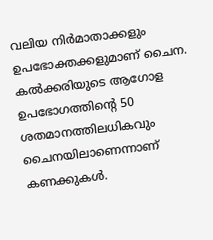വലിയ നിര്‍മാതാക്കളും ഉപഭോക്തക്കളുമാണ് ചൈന. കല്‍ക്കരിയുടെ ആഗോള ഉപഭോഗത്തിന്റെ 50 ശതമാനത്തിലധികവും ചൈനയിലാണെന്നാണ് കണക്കുകള്‍.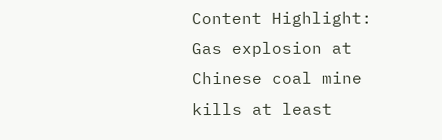Content Highlight: Gas explosion at Chinese coal mine kills at least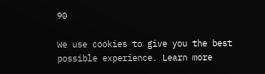90

We use cookies to give you the best possible experience. Learn more